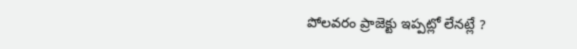పోలవరం ప్రాజెక్టు ఇప్పట్లో లేనట్లే ?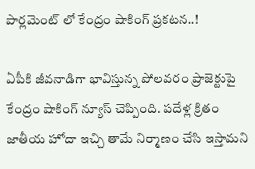పార్లమెంట్ లో కేంద్రం షాకింగ్ ప్రకటన..!

ఏపీకి జీవనాడిగా భావిస్తున్న పోలవరం ప్రాజెక్టుపై కేంద్రం షాకింగ్ న్యూస్ చెప్పింది. పదేళ్ల క్రితం జాతీయ హోదా ఇచ్చి తామే నిర్మాణం చేసి ఇస్తామని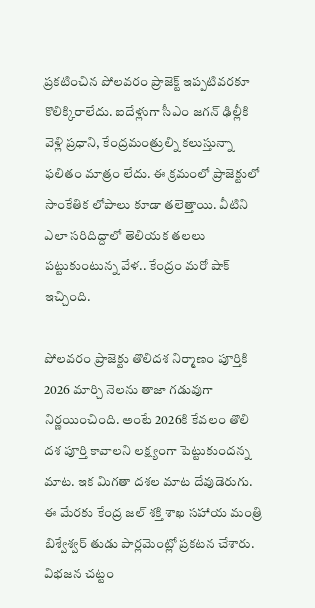ప్రకటించిన పోలవరం ప్రాజెక్ట్ ఇప్పటివరకూ కొలిక్కిరాలేదు. ఐదేళ్లుగా సీఎం జగన్ ఢిల్లీకి వెళ్లి ప్రధాని, కేంద్రమంత్రుల్ని కలుస్తున్నా ఫలితం మాత్రం లేదు. ఈ క్రమంలో ప్రాజెక్టులో సాంకేతిక లోపాలు కూడా తలెత్తాయి. వీటిని ఎలా సరిదిద్దాలో తెలియక తలలు పట్టుకుంటున్న వేళ.. కేంద్రం మరో షాక్ ఇచ్చింది.

పోలవరం ప్రాజెక్టు తొలిదశ నిర్మాణం పూర్తికి 2026 మార్చి నెలను తాజా గడువుగా నిర్ణయించింది. అంటే 2026కి కేవలం తొలి దశ పూర్తి కావాలని లక్ష్యంగా పెట్టుకుందన్న మాట. ఇక మిగతా దశల మాట దేవుడెరుగు. ఈ మేరకు కేంద్ర జల్ శక్తి శాఖ సహాయ మంత్రి బిశ్వేశ్వర్ తుడు పార్లమెంట్లో ప్రకటన చేశారు. విభజన చట్టం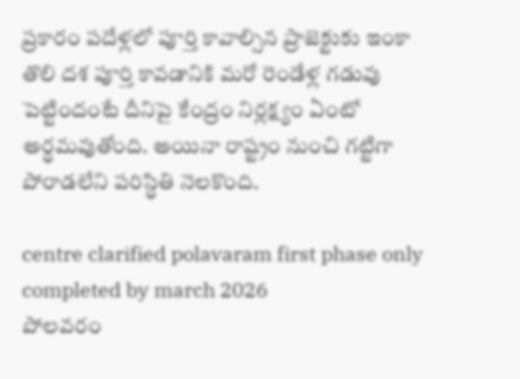ప్రకారం పదేళ్లలో పూర్తి కావాల్సిన ప్రాజెక్టుకు ఇంకా తొలి దశ పూర్తి కావడానికి మరో రెండేళ్ల గడువు పెట్టిందంటే దీనిపై కేంద్రం నిర్లక్ష్యం ఏంటో అర్ధమవుతోంది. అయినా రాష్ట్రం నుంచి గట్టిగా పోరాడలేని పరిస్ధితి నెలకొంది.

centre clarified polavaram first phase only completed by march 2026
పోలవరం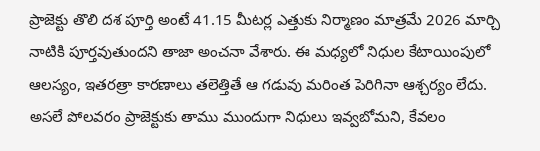ప్రాజెక్టు తొలి దశ పూర్తి అంటే 41.15 మీటర్ల ఎత్తుకు నిర్మాణం మాత్రమే 2026 మార్చి నాటికి పూర్తవుతుందని తాజా అంచనా వేశారు. ఈ మధ్యలో నిధుల కేటాయింపులో ఆలస్యం, ఇతరత్రా కారణాలు తలెత్తితే ఆ గడువు మరింత పెరిగినా ఆశ్చర్యం లేదు. అసలే పోలవరం ప్రాజెక్టుకు తాము ముందుగా నిధులు ఇవ్వబోమని, కేవలం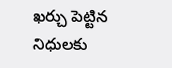ఖర్చు పెట్టిన నిధులకు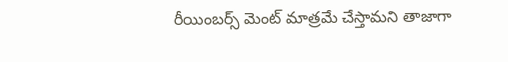రీయింబర్స్ మెంట్ మాత్రమే చేస్తామని తాజాగా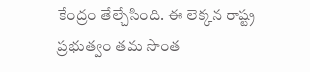కేంద్రం తేల్చేసింది. ఈ లెక్కన రాష్ట్ర ప్రభుత్వం తమ సొంత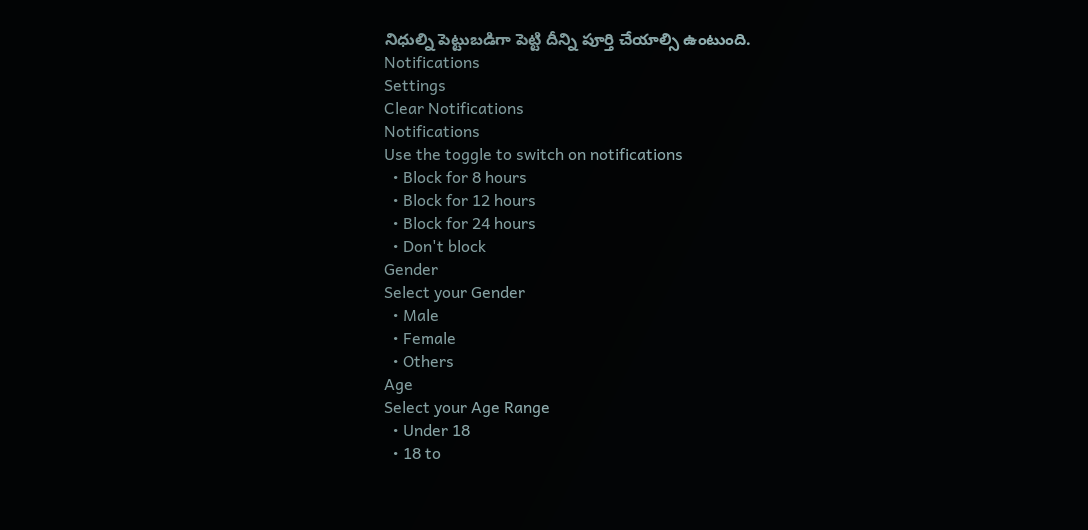నిధుల్ని పెట్టుబడిగా పెట్టి దీన్ని పూర్తి చేయాల్సి ఉంటుంది.
Notifications
Settings
Clear Notifications
Notifications
Use the toggle to switch on notifications
  • Block for 8 hours
  • Block for 12 hours
  • Block for 24 hours
  • Don't block
Gender
Select your Gender
  • Male
  • Female
  • Others
Age
Select your Age Range
  • Under 18
  • 18 to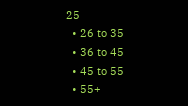25
  • 26 to 35
  • 36 to 45
  • 45 to 55
  • 55+